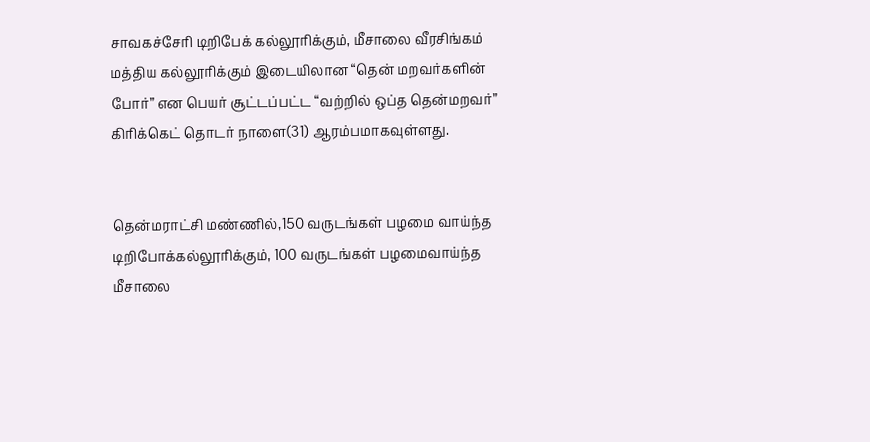சாவகச்சேரி டிறிபேக் கல்லூரிக்கும், மீசாலை வீரசிங்கம் மத்திய கல்லூரிக்கும் இடையிலான “தென் மறவர்களின் போர்” என பெயர் சூட்டப்பட்ட “வற்றில் ஒப்த தென்மறவர்” கிரிக்கெட் தொடர் நாளை(31) ஆரம்பமாகவுள்ளது.


தென்மராட்சி மண்ணில்,150 வருடங்கள் பழமை வாய்ந்த டிறிபோக்கல்லூரிக்கும், 100 வருடங்கள் பழமைவாய்ந்த மீசாலை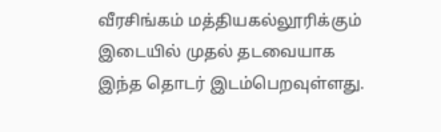வீரசிங்கம் மத்தியகல்லூரிக்கும் இடையில் முதல் தடவையாக இந்த தொடர் இடம்பெறவுள்ளது.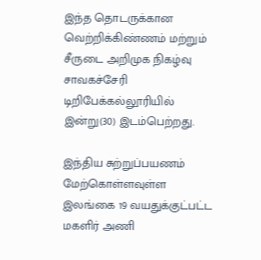இந்த தொடருக்கான வெற்றிக்கிண்ணம் மற்றும் சீருடை அறிமுக நிகழ்வு சாவகச்சேரி டிறிபேக்கல்லூரியில் இன்று(30) இடம்பெற்றது.

இந்திய சுற்றுப்பயணம் மேற்கொள்ளவுள்ள இலங்கை 19 வயதுக்குட்பட்ட மகளிர் அணி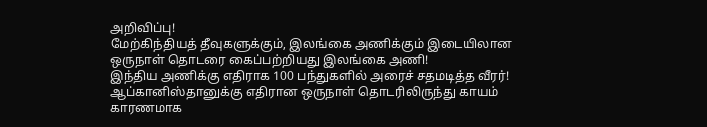அறிவிப்பு!
மேற்கிந்தியத் தீவுகளுக்கும், இலங்கை அணிக்கும் இடையிலான ஒருநாள் தொடரை கைப்பற்றியது இலங்கை அணி!
இந்திய அணிக்கு எதிராக 100 பந்துகளில் அரைச் சதமடித்த வீரர்!
ஆப்கானிஸ்தானுக்கு எதிரான ஒருநாள் தொடரிலிருந்து காயம் காரணமாக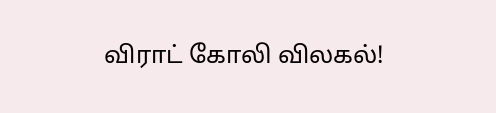விராட் கோலி விலகல்!